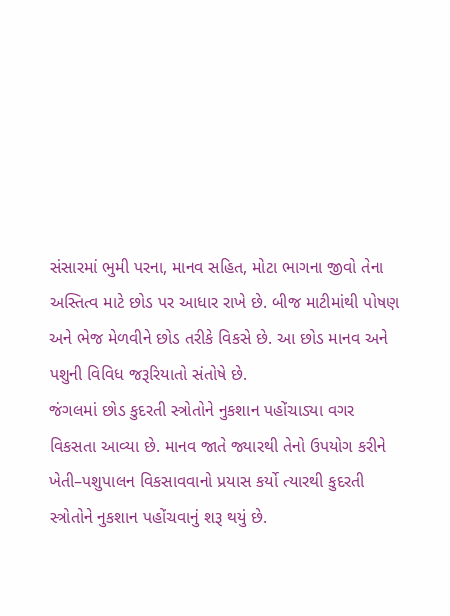સંસારમાં ભુમી પરના, માનવ સહિત, મોટા ભાગના જીવો તેના અસ્તિત્વ માટે છોડ પર આધાર રાખે છે. બીજ માટીમાંથી પોષણ અને ભેજ મેળવીને છોડ તરીકે વિકસે છે. આ છોડ માનવ અને પશુની વિવિધ જરૂરિયાતો સંતોષે છે.
જંગલમાં છોડ કુદરતી સ્ત્રોતોને નુકશાન પહોંચાડ્યા વગર વિકસતા આવ્યા છે. માનવ જાતે જ્યારથી તેનો ઉપયોગ કરીને ખેતી–પશુપાલન વિકસાવવાનો પ્રયાસ કર્યો ત્યારથી કુદરતી સ્ત્રોતોને નુકશાન પહોંચવાનું શરૂ થયું છે.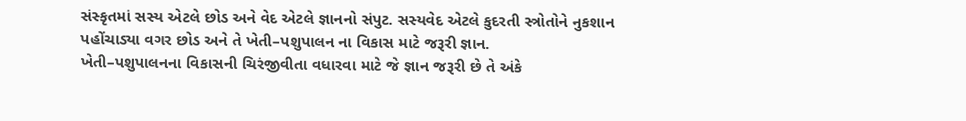સંસ્કૃતમાં સસ્ય એટલે છોડ અને વેદ એટલે જ્ઞાનનો સંપુટ. સસ્યવેદ એટલે કુદરતી સ્ત્રોતોને નુકશાન પહોંચાડ્યા વગર છોડ અને તે ખેતી–પશુપાલન ના વિકાસ માટે જરૂરી જ્ઞાન.
ખેતી–પશુપાલનના વિકાસની ચિરંજીવીતા વધારવા માટે જે જ્ઞાન જરૂરી છે તે અંકે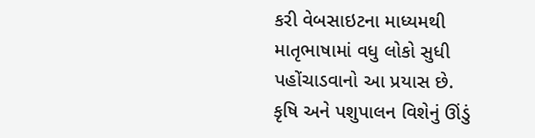કરી વેબસાઇટના માધ્યમથી માતૃભાષામાં વધુ લોકો સુધી પહોંચાડવાનો આ પ્રયાસ છે.
કૃષિ અને પશુપાલન વિશેનું ઊંડું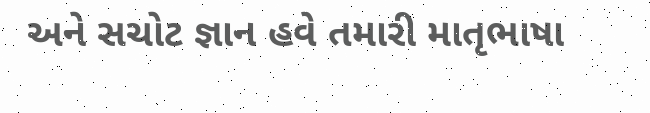અને સચોટ જ્ઞાન હવે તમારી માતૃભાષા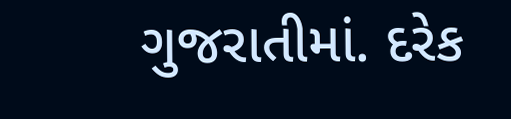ગુજરાતીમાં. દરેક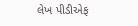લેખ પીડીએફ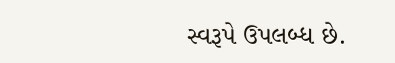સ્વરૂપે ઉપલબ્ધ છે.